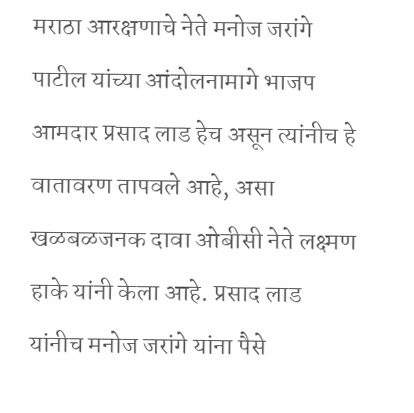मराठा आरक्षणाचे नेते मनोज जरांगे पाटील यांच्या आंदोलनामागे भाजप आमदार प्रसाद लाड हेच असून त्यांनीच हे वातावरण तापवले आहे, असा खळबळजनक दावा ओबीसी नेते लक्ष्मण हाके यांनी केला आहे. प्रसाद लाड यांनीच मनोज जरांगे यांना पैसे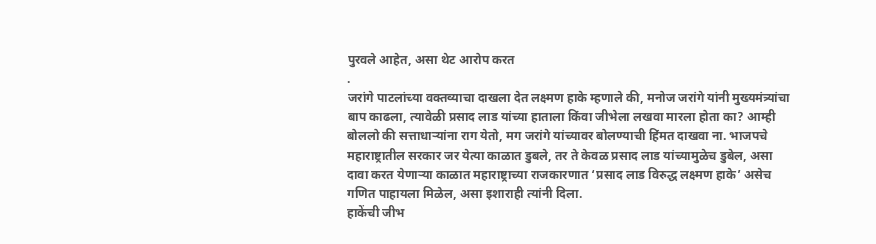पुरवले आहेत, असा थेट आरोप करत
.
जरांगे पाटलांच्या वक्तव्याचा दाखला देत लक्ष्मण हाके म्हणाले की, मनोज जरांगे यांनी मुख्यमंत्र्यांचा बाप काढला, त्यावेळी प्रसाद लाड यांच्या हाताला किंवा जीभेला लखवा मारला होता का? आम्ही बोललो की सत्ताधाऱ्यांना राग येतो, मग जरांगे यांच्यावर बोलण्याची हिंमत दाखवा ना. भाजपचे महाराष्ट्रातील सरकार जर येत्या काळात डुबले, तर ते केवळ प्रसाद लाड यांच्यामुळेच डुबेल, असा दावा करत येणाऱ्या काळात महाराष्ट्राच्या राजकारणात ‘प्रसाद लाड विरुद्ध लक्ष्मण हाके’ असेच गणित पाहायला मिळेल, असा इशाराही त्यांनी दिला.
हाकेंची जीभ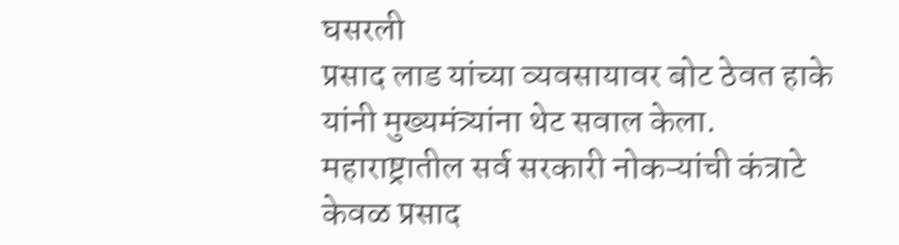घसरली
प्रसाद लाड यांच्या व्यवसायावर बोट ठेवत हाके यांनी मुख्यमंत्र्यांना थेट सवाल केला. महाराष्ट्रातील सर्व सरकारी नोकऱ्यांची कंत्राटे केवळ प्रसाद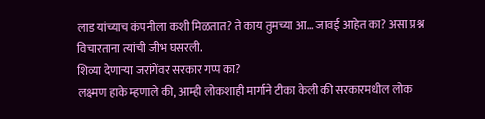लाड यांच्याच कंपनीला कशी मिळतात? ते काय तुमच्या आ… जावई आहेत का? असा प्रश्न विचारताना त्यांची जीभ घसरली.
शिव्या देणाऱ्या जरांगेंवर सरकार गप्प का?
लक्ष्मण हाके म्हणाले की, आम्ही लोकशाही मार्गाने टीका केली की सरकारमधील लोक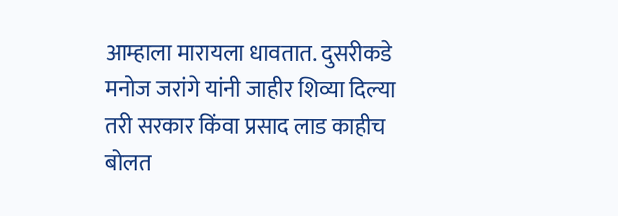आम्हाला मारायला धावतात. दुसरीकडे मनोज जरांगे यांनी जाहीर शिव्या दिल्या तरी सरकार किंवा प्रसाद लाड काहीच बोलत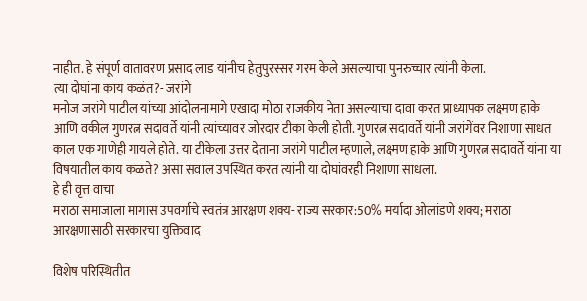नाहीत. हे संपूर्ण वातावरण प्रसाद लाड यांनीच हेतुपुरस्सर गरम केले असल्याचा पुनरुच्चार त्यांनी केला.
त्या दोघांना काय कळंत?- जरांगे
मनोज जरांगे पाटील यांच्या आंदोलनामागे एखादा मोठा राजकीय नेता असल्याचा दावा करत प्राध्यापक लक्ष्मण हाके आणि वकील गुणरत्न सदावर्ते यांनी त्यांच्यावर जोरदार टीका केली होती. गुणरत्न सदावर्ते यांनी जरांगेंवर निशाणा साधत काल एक गाणेही गायले होते. या टीकेला उत्तर देताना जरांगे पाटील म्हणाले, लक्ष्मण हाके आणि गुणरत्न सदावर्ते यांना या विषयातील काय कळते? असा सवाल उपस्थित करत त्यांनी या दोघांवरही निशाणा साधला.
हे ही वृत्त वाचा
मराठा समाजाला मागास उपवर्गाचे स्वतंत्र आरक्षण शक्य- राज्य सरकार:50% मर्यादा ओलांडणे शक्य; मराठा आरक्षणासाठी सरकारचा युक्तिवाद

विशेष परिस्थितीत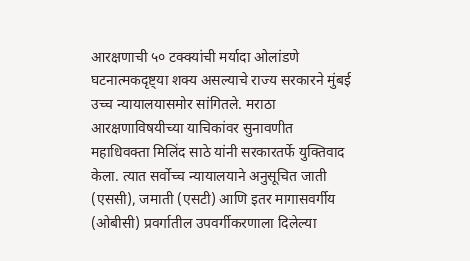आरक्षणाची ५० टक्क्यांची मर्यादा ओलांडणे घटनात्मकदृष्ट्या शक्य असल्याचे राज्य सरकारने मुंबई उच्च न्यायालयासमोर सांगितले. मराठा आरक्षणाविषयीच्या याचिकांवर सुनावणीत महाधिवक्ता मिलिंद साठे यांनी सरकारतर्फे युक्तिवाद केला. त्यात सर्वोच्च न्यायालयाने अनुसूचित जाती (एससी), जमाती (एसटी) आणि इतर मागासवर्गीय (ओबीसी) प्रवर्गातील उपवर्गीकरणाला दिलेल्या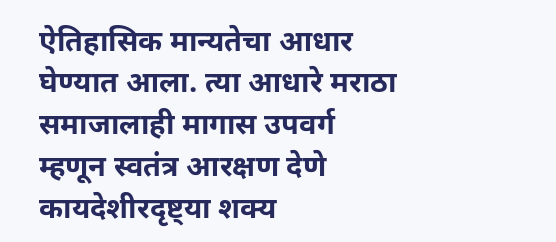ऐतिहासिक मान्यतेचा आधार घेण्यात आला. त्या आधारे मराठा समाजालाही मागास उपवर्ग म्हणून स्वतंत्र आरक्षण देणे कायदेशीरदृष्ट्या शक्य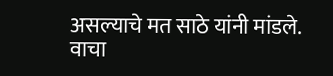असल्याचे मत साठे यांनी मांडले. वाचा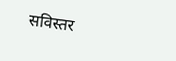सविस्तर